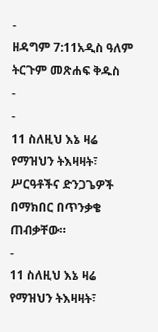-
ዘዳግም 7:11አዲስ ዓለም ትርጉም መጽሐፍ ቅዱስ
-
-
11 ስለዚህ እኔ ዛሬ የማዝህን ትእዛዛት፣ ሥርዓቶችና ድንጋጌዎች በማክበር በጥንቃቄ ጠብቃቸው።
-
11 ስለዚህ እኔ ዛሬ የማዝህን ትእዛዛት፣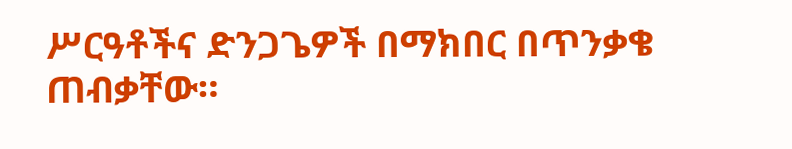ሥርዓቶችና ድንጋጌዎች በማክበር በጥንቃቄ ጠብቃቸው።